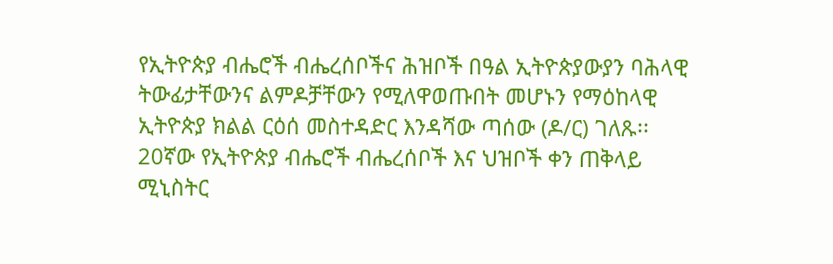የኢትዮጵያ ብሔሮች ብሔረሰቦችና ሕዝቦች በዓል ኢትዮጵያውያን ባሕላዊ ትውፊታቸውንና ልምዶቻቸውን የሚለዋወጡበት መሆኑን የማዕከላዊ ኢትዮጵያ ክልል ርዕሰ መስተዳድር እንዳሻው ጣሰው (ዶ/ር) ገለጹ፡፡
20ኛው የኢትዮጵያ ብሔሮች ብሔረሰቦች እና ህዝቦች ቀን ጠቅላይ ሚኒስትር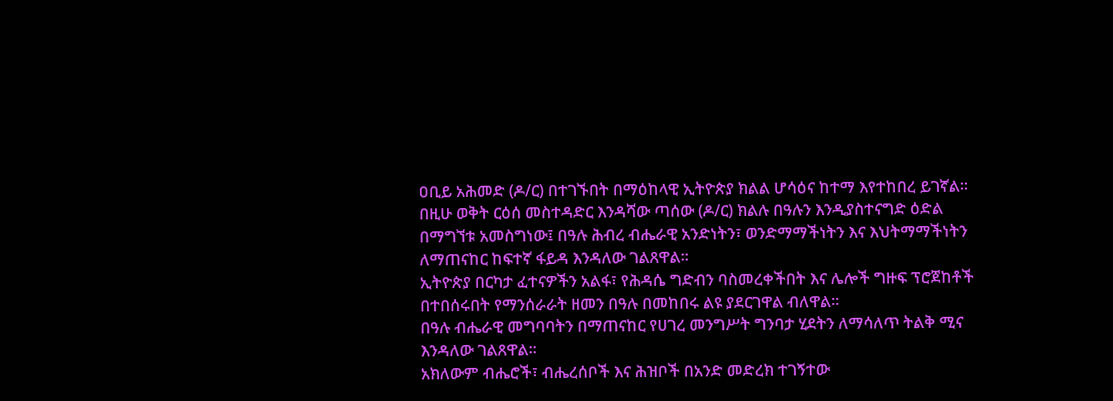ዐቢይ አሕመድ (ዶ/ር) በተገኙበት በማዕከላዊ ኢትዮጵያ ክልል ሆሳዕና ከተማ እየተከበረ ይገኛል።
በዚሁ ወቅት ርዕሰ መስተዳድር እንዳሻው ጣሰው (ዶ/ር) ክልሉ በዓሉን እንዲያስተናግድ ዕድል በማግኘቱ አመስግነው፤ በዓሉ ሕብረ ብሔራዊ አንድነትን፣ ወንድማማችነትን እና እህትማማችነትን ለማጠናከር ከፍተኛ ፋይዳ እንዳለው ገልጸዋል።
ኢትዮጵያ በርካታ ፈተናዎችን አልፋ፣ የሕዳሴ ግድብን ባስመረቀችበት እና ሌሎች ግዙፍ ፕሮጀከቶች በተበሰሩበት የማንሰራራት ዘመን በዓሉ በመከበሩ ልዩ ያደርገዋል ብለዋል።
በዓሉ ብሔራዊ መግባባትን በማጠናከር የሀገረ መንግሥት ግንባታ ሂደትን ለማሳለጥ ትልቅ ሚና እንዳለው ገልጸዋል።
አክለውም ብሔሮች፣ ብሔረሰቦች እና ሕዝቦች በአንድ መድረክ ተገኝተው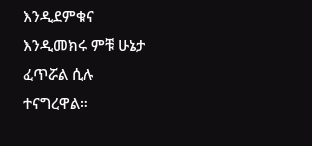እንዲደምቁና እንዲመክሩ ምቹ ሁኔታ ፈጥሯል ሲሉ ተናግረዋል።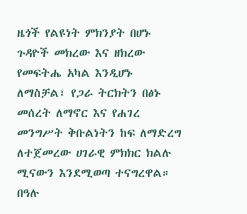ዜጎች የልዩነት ምክንያት በሆኑ ጉዳዮች መክረው እና ዘክረው የመፍትሔ አካል እንዲሆኑ ለማስቻል፣ የጋራ ትርክትን በፅኑ መሰረት ለማኖር እና የሐገረ መንግሥት ቅቡልነትን ከፍ ለማድረግ ለተጀመረው ሀገራዊ ምክክር ክልሉ ሚናውን እንደሚወጣ ተናግረዋል።
በዓሉ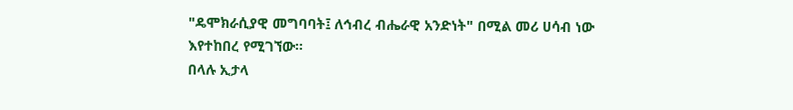"ዴሞክራሲያዊ መግባባት፤ ለኅብረ ብሔራዊ አንድነት" በሚል መሪ ሀሳብ ነው እየተከበረ የሚገኘው።
በላሉ ኢታላ